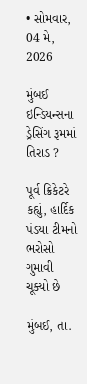• સોમવાર, 04 મે, 2026

મુંબઈ ઇન્ડિયન્સના ડ્રેસિંગ રૂમમાં તિરાડ ?

પૂર્વ ક્રિકેટરે કહ્યું, હાર્દિક પંડયા ટીમનો ભરોસો ગુમાવી ચૂક્યો છે

મુંબઈ, તા.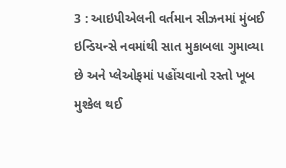3 : આઇપીએલની વર્તમાન સીઝનમાં મુંબઈ ઇન્ડિયન્સે નવમાંથી સાત મુકાબલા ગુમાવ્યા છે અને પ્લેઓફમાં પહોંચવાનો રસ્તો ખૂબ મુશ્કેલ થઈ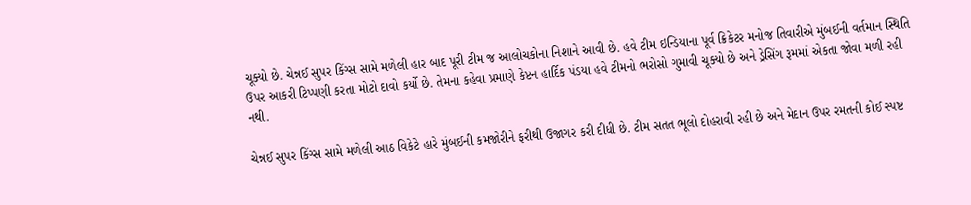ચૂક્યો છે. ચેન્નઈ સુપર કિંગ્સ સામે મળેલી હાર બાદ પૂરી ટીમ જ આલોચકોના નિશાને આવી છે. હવે ટીમ ઇન્ડિયાના પૂર્વ ક્રિકેટર મનોજ તિવારીએ મુંબઈની વર્તમાન સ્થિતિ ઉપર આકરી ટિપ્પણી કરતા મોટો દાવો કર્યો છે. તેમના કહેવા પ્રમાણે કેપ્ટન હાર્દિક પંડયા હવે ટીમનો ભરોસો ગુમાવી ચૂક્યો છે અને ડ્રેસિંગ રૂમમાં એકતા જોવા મળી રહી નથી.

ચેન્નઈ સુપર કિંગ્સ સામે મળેલી આઠ વિકેટે હારે મુંબઈની કમજોરીને ફરીથી ઉજાગર કરી દીધી છે. ટીમ સતત ભૂલો દોહરાવી રહી છે અને મેદાન ઉપર રમતની કોઈ સ્પષ્ટ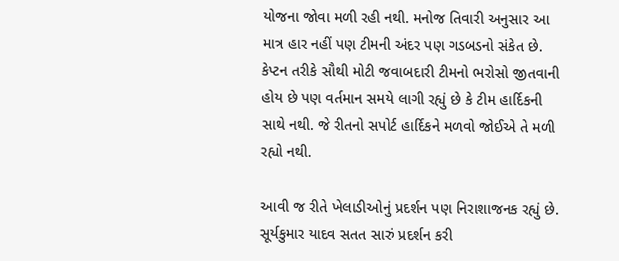યોજના જોવા મળી રહી નથી. મનોજ તિવારી અનુસાર આ માત્ર હાર નહીં પણ ટીમની અંદર પણ ગડબડનો સંકેત છે. કેપ્ટન તરીકે સૌથી મોટી જવાબદારી ટીમનો ભરોસો જીતવાની હોય છે પણ વર્તમાન સમયે લાગી રહ્યું છે કે ટીમ હાર્દિકની સાથે નથી. જે રીતનો સપોર્ટ હાર્દિકને મળવો જોઈએ તે મળી રહ્યો નથી.

આવી જ રીતે ખેલાડીઓનું પ્રદર્શન પણ નિરાશાજનક રહ્યું છે. સૂર્યકુમાર યાદવ સતત સારું પ્રદર્શન કરી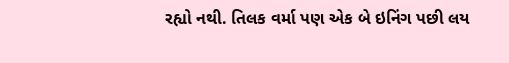રહ્યો નથી. તિલક વર્મા પણ એક બે ઇનિંગ પછી લય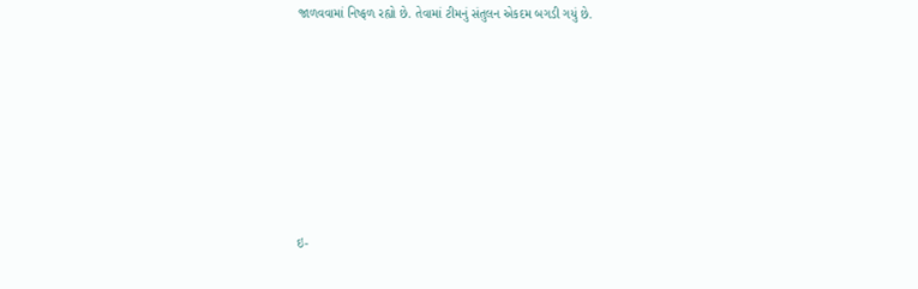જાળવવામાં નિષ્ફળ રહ્યો છે. તેવામાં ટીમનું સંતુલન એકદમ બગડી ગયું છે.







ઇ-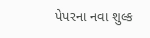પેપરના નવા શુલ્ક